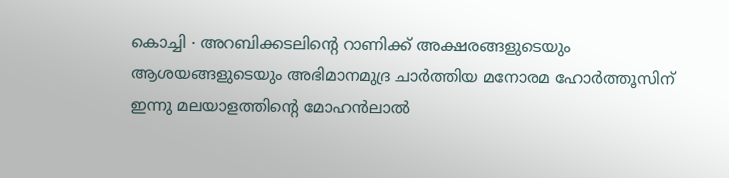കൊച്ചി ∙ അറബിക്കടലിന്റെ റാണിക്ക് അക്ഷരങ്ങളുടെയും ആശയങ്ങളുടെയും അഭിമാനമുദ്ര ചാർത്തിയ മനോരമ ഹോർത്തൂസിന് ഇന്നു മലയാളത്തിന്റെ മോഹൻലാൽ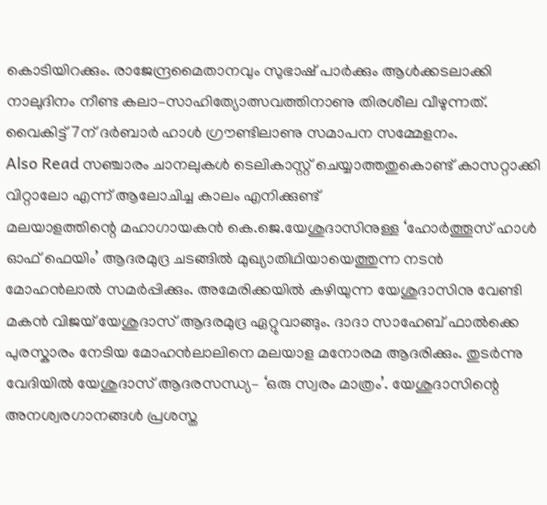കൊടിയിറക്കും. രാജേന്ദ്രമൈതാനവും സുഭാഷ് പാർക്കും ആൾക്കടലാക്കി നാലുദിനം നീണ്ട കലാ–സാഹിത്യോത്സവത്തിനാണു തിരശീല വീഴുന്നത്. വൈകിട്ട് 7ന് ദർബാർ ഹാൾ ഗ്രൗണ്ടിലാണു സമാപന സമ്മേളനം.
Also Read സഞ്ചാരം ചാനലുകൾ ടെലികാസ്റ്റ് ചെയ്യാത്തതുകൊണ്ട് കാസറ്റാക്കി വിറ്റാലോ എന്ന് ആലോചിച്ച കാലം എനിക്കുണ്ട്
മലയാളത്തിന്റെ മഹാഗായകൻ കെ.ജെ.യേശുദാസിനുള്ള ‘ഹോർത്തൂസ് ഹാൾ ഓഫ് ഫെയിം’ ആദരമുദ്ര ചടങ്ങിൽ മുഖ്യാതിഥിയായെത്തുന്ന നടൻ മോഹൻലാൽ സമർപ്പിക്കും. അമേരിക്കയിൽ കഴിയുന്ന യേശുദാസിനു വേണ്ടി മകൻ വിജയ് യേശുദാസ് ആദരമുദ്ര ഏറ്റുവാങ്ങും. ദാദാ സാഹേബ് ഫാൽക്കെ പുരസ്കാരം നേടിയ മോഹൻലാലിനെ മലയാള മനോരമ ആദരിക്കും. തുടർന്നു വേദിയിൽ യേശുദാസ് ആദരസന്ധ്യ– ‘ഒരു സ്വരം മാത്രം’. യേശുദാസിന്റെ അനശ്വരഗാനങ്ങൾ പ്രശസ്ത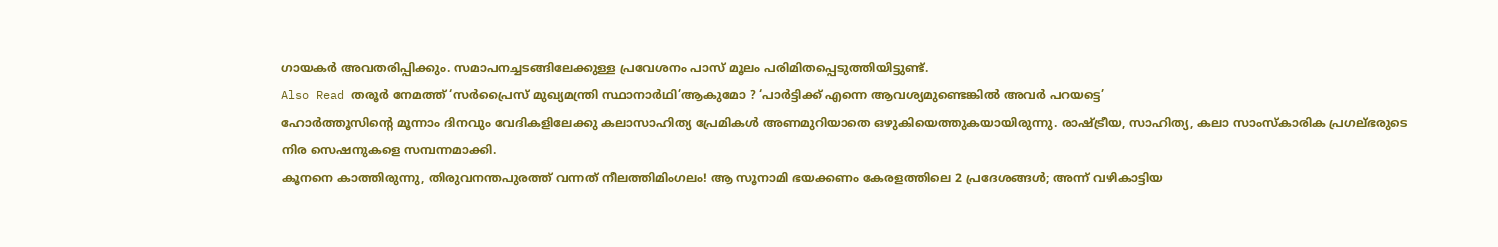ഗായകർ അവതരിപ്പിക്കും. സമാപനച്ചടങ്ങിലേക്കുള്ള പ്രവേശനം പാസ് മൂലം പരിമിതപ്പെടുത്തിയിട്ടുണ്ട്.
Also Read തരൂർ നേമത്ത് ‘സർപ്രൈസ് മുഖ്യമന്ത്രി സ്ഥാനാർഥി’ആകുമോ ? ‘പാർട്ടിക്ക് എന്നെ ആവശ്യമുണ്ടെങ്കിൽ അവർ പറയട്ടെ’
ഹോർത്തൂസിന്റെ മൂന്നാം ദിനവും വേദികളിലേക്കു കലാസാഹിത്യ പ്രേമികൾ അണമുറിയാതെ ഒഴുകിയെത്തുകയായിരുന്നു. രാഷ്ട്രീയ, സാഹിത്യ, കലാ സാംസ്കാരിക പ്രഗല്ഭരുടെ നിര സെഷനുകളെ സമ്പന്നമാക്കി.
കൂനനെ കാത്തിരുന്നു, തിരുവനന്തപുരത്ത് വന്നത് നീലത്തിമിംഗലം! ആ സൂനാമി ഭയക്കണം കേരളത്തിലെ 2 പ്രദേശങ്ങൾ; അന്ന് വഴികാട്ടിയ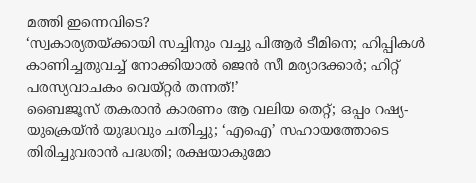മത്തി ഇന്നെവിടെ?
‘സ്വകാര്യതയ്ക്കായി സച്ചിനും വച്ചു പിആർ ടീമിനെ; ഹിപ്പികൾ കാണിച്ചതുവച്ച് നോക്കിയാൽ ജെൻ സീ മര്യാദക്കാർ; ഹിറ്റ് പരസ്യവാചകം വെയ്റ്റർ തന്നത്!’
ബൈജൂസ് തകരാൻ കാരണം ആ വലിയ തെറ്റ്; ഒപ്പം റഷ്യ-യുക്രെയ്ൻ യുദ്ധവും ചതിച്ചു; ‘എഐ’ സഹായത്തോടെ തിരിച്ചുവരാൻ പദ്ധതി; രക്ഷയാകുമോ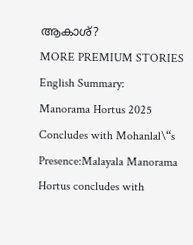ആകാശ്?
MORE PREMIUM STORIES
English Summary:
Manorama Hortus 2025 Concludes with Mohanlal\“s Presence:Malayala Manorama Hortus concludes with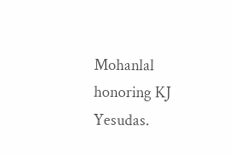Mohanlal honoring KJ Yesudas.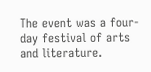The event was a four-day festival of arts and literature.